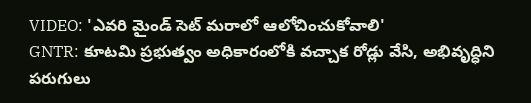VIDEO: 'ఎవరి మైండ్ సెట్ మరాలో ఆలోచించుకోవాలి'
GNTR: కూటమి ప్రభుత్వం అధికారంలోకి వచ్చాక రోడ్లు వేసి, అభివృద్ధిని పరుగులు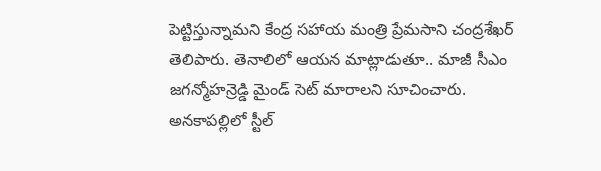పెట్టిస్తున్నామని కేంద్ర సహాయ మంత్రి ప్రేమసాని చంద్రశేఖర్ తెలిపారు. తెనాలిలో ఆయన మాట్లాడుతూ.. మాజీ సీఎం జగన్మోహన్రెడ్డి మైండ్ సెట్ మారాలని సూచించారు. అనకాపల్లిలో స్టీల్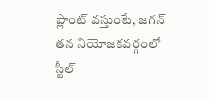ప్లాంట్ వస్తుంటే, జగన్ తన నియోజకవర్గంలో స్టీల్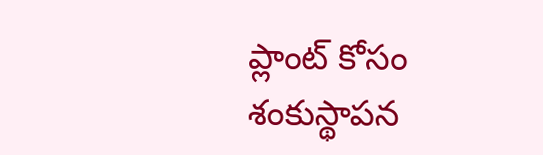ప్లాంట్ కోసం శంకుస్థాపన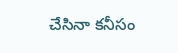చేసినా కనీసం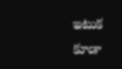ఇటుక కూడా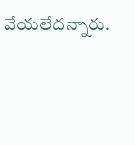వేయలేదన్నారు.